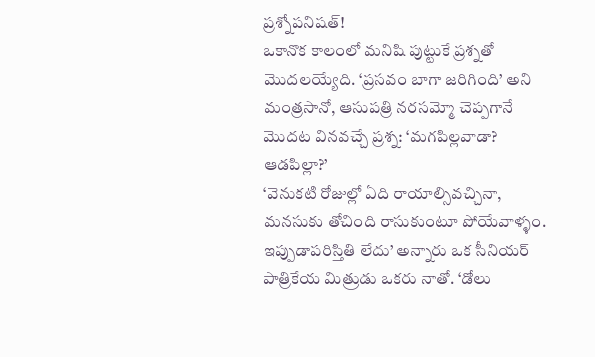ప్రశ్నోపనిషత్!
ఒకానొక కాలంలో మనిషి పుట్టుకే ప్రశ్నతో మొదలయ్యేది. ‘ప్రసవం బాగా జరిగింది’ అని మంత్రసానో, ఆసుపత్రి నరసమ్మో చెప్పగానే మొదట వినవచ్చే ప్రశ్న: ‘మగపిల్లవాడా? ఆడపిల్లా?’
‘వెనుకటి రోజుల్లో ఏది రాయాల్సివచ్చినా, మనసుకు తోచింది రాసుకుంటూ పోయేవాళ్ళం. ఇప్పుడాపరిస్తితి లేదు’ అన్నారు ఒక సీనియర్ పాత్రికేయ మిత్రుడు ఒకరు నాతో. ‘డోలు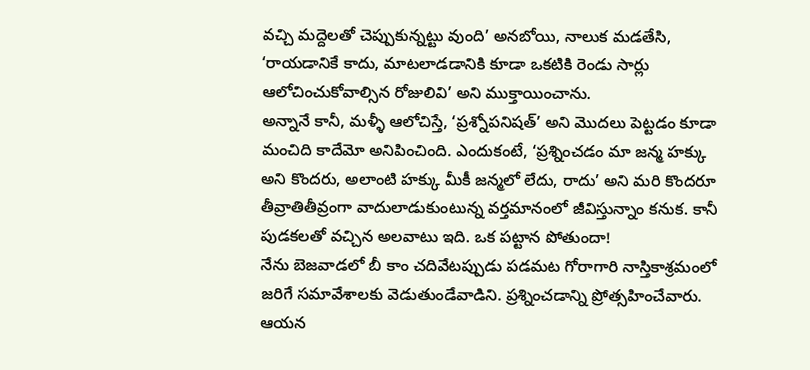వచ్చి మద్దెలతో చెప్పుకున్నట్టు వుంది’ అనబోయి, నాలుక మడతేసి, ‘రాయడానికే కాదు, మాటలాడడానికి కూడా ఒకటికి రెండు సార్లు ఆలోచించుకోవాల్సిన రోజులివి’ అని ముక్తాయించాను.
అన్నానే కానీ, మళ్ళీ ఆలోచిస్తే, ‘ప్రశ్నోపనిషత్’ అని మొదలు పెట్టడం కూడా మంచిది కాదేమో అనిపించింది. ఎందుకంటే, ‘ప్రశ్నించడం మా జన్మ హక్కు అని కొందరు, అలాంటి హక్కు మీకీ జన్మలో లేదు, రాదు’ అని మరి కొందరూ తీవ్రాతితీవ్రంగా వాదులాడుకుంటున్న వర్తమానంలో జీవిస్తున్నాం కనుక. కానీ పుడకలతో వచ్చిన అలవాటు ఇది. ఒక పట్టాన పోతుందా!
నేను బెజవాడలో బీ కాం చదివేటప్పుడు పడమట గోరాగారి నాస్తికాశ్రమంలో జరిగే సమావేశాలకు వెడుతుండేవాడిని. ప్రశ్నించడాన్ని ప్రోత్సహించేవారు.
ఆయన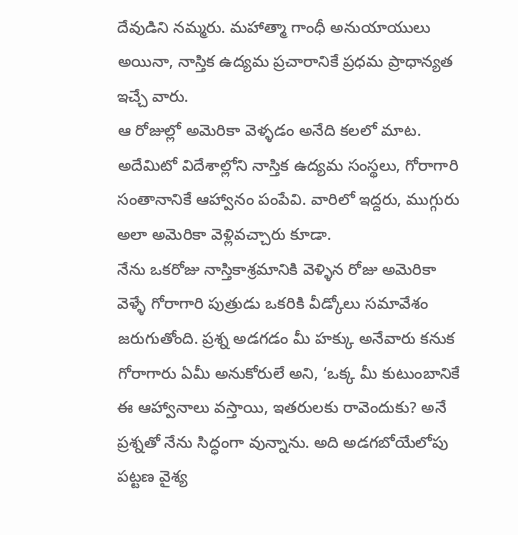దేవుడిని నమ్మరు. మహాత్మా గాంధీ అనుయాయులు అయినా, నాస్తిక ఉద్యమ ప్రచారానికే ప్రధమ ప్రాధాన్యత ఇచ్చే వారు.
ఆ రోజుల్లో అమెరికా వెళ్ళడం అనేది కలలో మాట. అదేమిటో విదేశాల్లోని నాస్తిక ఉద్యమ సంస్థలు, గోరాగారి సంతానానికే ఆహ్వానం పంపేవి. వారిలో ఇద్దరు, ముగ్గురు అలా అమెరికా వెళ్లివచ్చారు కూడా.
నేను ఒకరోజు నాస్తికాశ్రమానికి వెళ్ళిన రోజు అమెరికా వెళ్ళే గోరాగారి పుత్రుడు ఒకరికి వీడ్కోలు సమావేశం జరుగుతోంది. ప్రశ్న అడగడం మీ హక్కు అనేవారు కనుక గోరాగారు ఏమీ అనుకోరులే అని, ‘ఒక్క మీ కుటుంబానికే ఈ ఆహ్వానాలు వస్తాయి, ఇతరులకు రావెందుకు? అనే ప్రశ్నతో నేను సిద్ధంగా వున్నాను. అది అడగబోయేలోపు పట్టణ వైశ్య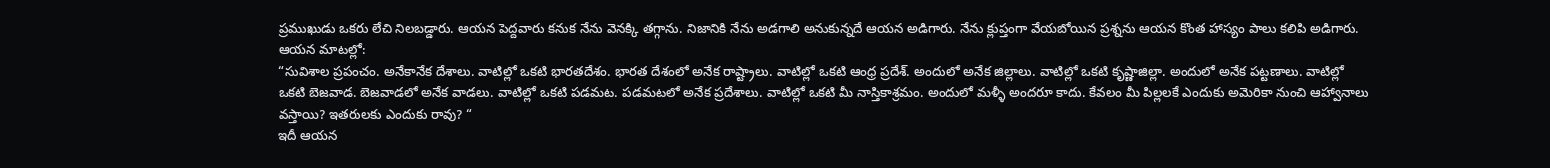ప్రముఖుడు ఒకరు లేచి నిలబడ్డారు. ఆయన పెద్దవారు కనుక నేను వెనక్కి తగ్గాను. నిజానికి నేను అడగాలి అనుకున్నదే ఆయన అడిగారు. నేను క్లుప్తంగా వేయబోయిన ప్రశ్నను ఆయన కొంత హాస్యం పాలు కలిపి అడిగారు. ఆయన మాటల్లో:
“సువిశాల ప్రపంచం. అనేకానేక దేశాలు. వాటిల్లో ఒకటి భారతదేశం. భారత దేశంలో అనేక రాష్ట్రాలు. వాటిల్లో ఒకటి ఆంధ్ర ప్రదేశ్. అందులో అనేక జిల్లాలు. వాటిల్లో ఒకటి కృష్ణాజిల్లా. అందులో అనేక పట్టణాలు. వాటిల్లో ఒకటి బెజవాడ. బెజవాడలో అనేక వాడలు. వాటిల్లో ఒకటి పడమట. పడమటలో అనేక ప్రదేశాలు. వాటిల్లో ఒకటి మీ నాస్తికాశ్రమం. అందులో మళ్ళీ అందరూ కాదు. కేవలం మీ పిల్లలకే ఎందుకు అమెరికా నుంచి ఆహ్వానాలు వస్తాయి? ఇతరులకు ఎందుకు రావు? “
ఇదీ ఆయన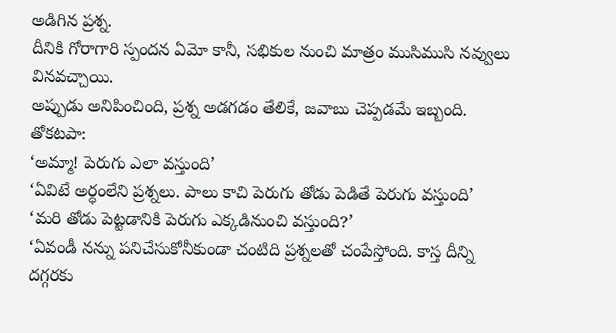అడిగిన ప్రశ్న.
దీనికి గోరాగారి స్పందన ఏమో కానీ, సభికుల నుంచి మాత్రం ముసిముసి నవ్వులు వినవచ్చాయి.
అప్పుడు అనిపించింది, ప్రశ్న అడగడం తేలికే, జవాబు చెప్పడమే ఇబ్బంది.
తోకటపా:
‘అమ్మా! పెరుగు ఎలా వస్తుంది’
‘ఏవిటే అర్ధంలేని ప్రశ్నలు. పాలు కాచి పెరుగు తోడు పెడితే పెరుగు వస్తుంది’
‘మరి తోడు పెట్టడానికి పెరుగు ఎక్కడినుంచి వస్తుంది?’
‘ఏవండీ నన్ను పనిచేసుకోనీకుండా చంటిది ప్రశ్నలతో చంపేస్తోంది. కాస్త దీన్ని దగ్గరకు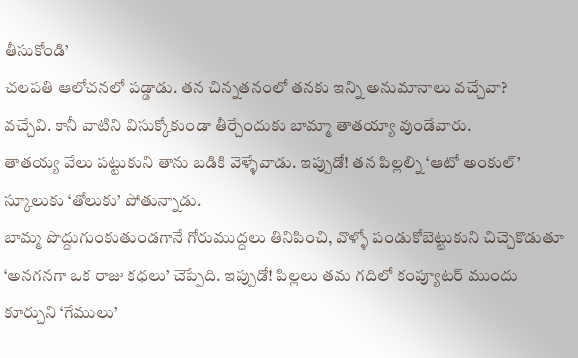తీసుకోండి’
చలపతి ఆలోచనలో పడ్డాడు. తన చిన్నతనంలో తనకు ఇన్ని అనుమానాలు వచ్చేవా?
వచ్చేవి. కానీ వాటిని విసుక్కోకుండా తీర్చేందుకు బామ్మా తాతయ్యా వుండేవారు.
తాతయ్య వేలు పట్టుకుని తాను బడికి వెళ్ళేవాడు. ఇప్పుడో! తన పిల్లల్ని ‘ఆటో అంకుల్’ స్కూలుకు ‘తోలుకు’ పోతున్నాడు.
బామ్మ పొద్దుగుంకుతుండగానే గోరుముద్దలు తినిపించి, వొళ్ళో పండుకోబెట్టుకుని చిచ్చెకొడుతూ ‘అనగనగా ఒక రాజు కధలు’ చెప్పేది. ఇప్పుడో! పిల్లలు తమ గదిలో కంప్యూటర్ ముందు కూర్చుని ‘గేములు’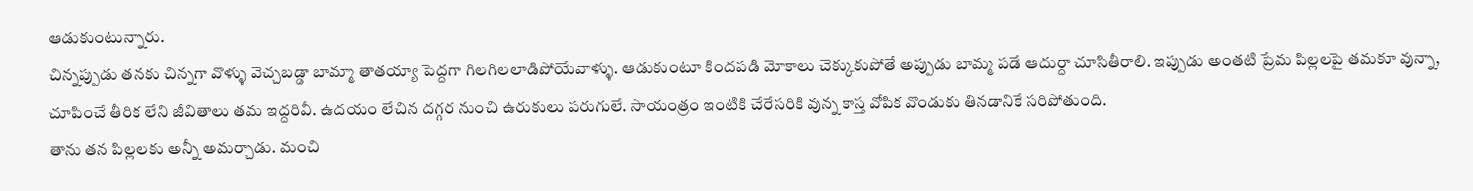ఆడుకుంటున్నారు.
చిన్నప్పుడు తనకు చిన్నగా వొళ్ళు వెచ్చబడ్డా బామ్మా తాతయ్యా పెద్దగా గిలగిలలాడిపోయేవాళ్ళు. ఆడుకుంటూ కిందపడి మోకాలు చెక్కుకుపోతే అప్పుడు బామ్మ పడే ఆదుర్దా చూసితీరాలి. ఇప్పుడు అంతటి ప్రేమ పిల్లలపై తమకూ వున్నా, చూపించే తీరిక లేని జీవితాలు తమ ఇద్దరివీ. ఉదయం లేచిన దగ్గర నుంచి ఉరుకులు పరుగులే. సాయంత్రం ఇంటికి చేరేసరికి వున్న కాస్త వోపిక వొండుకు తినడానికే సరిపోతుంది.
తాను తన పిల్లలకు అన్నీ అమర్చాడు. మంచి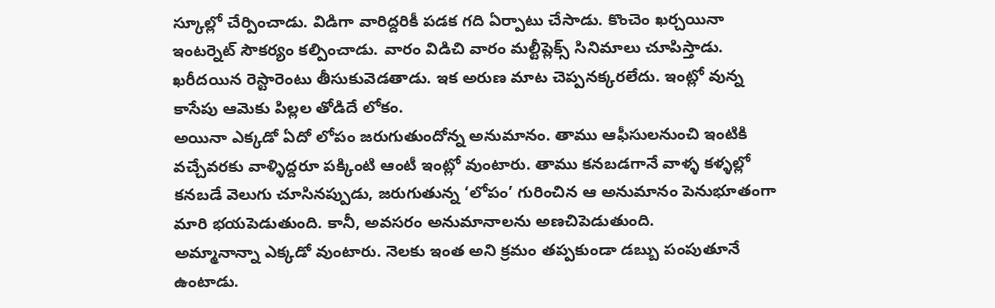స్కూల్లో చేర్పించాడు. విడిగా వారిద్దరికీ పడక గది ఏర్పాటు చేసాడు. కొంచెం ఖర్చయినా ఇంటర్నెట్ సౌకర్యం కల్పించాడు. వారం విడిచి వారం మల్టీప్లెక్స్ సినిమాలు చూపిస్తాడు. ఖరీదయిన రెస్టారెంటు తీసుకువెడతాడు. ఇక అరుణ మాట చెప్పనక్కరలేదు. ఇంట్లో వున్న కాసేపు ఆమెకు పిల్లల తోడిదే లోకం.
అయినా ఎక్కడో ఏదో లోపం జరుగుతుందోన్న అనుమానం. తాము ఆఫీసులనుంచి ఇంటికి వచ్చేవరకు వాళ్ళిద్దరూ పక్కింటి ఆంటీ ఇంట్లో వుంటారు. తాము కనబడగానే వాళ్ళ కళ్ళల్లో కనబడే వెలుగు చూసినప్పుడు, జరుగుతున్న ‘లోపం’ గురించిన ఆ అనుమానం పెనుభూతంగా మారి భయపెడుతుంది. కానీ, అవసరం అనుమానాలను అణచిపెడుతుంది.
అమ్మానాన్నా ఎక్కడో వుంటారు. నెలకు ఇంత అని క్రమం తప్పకుండా డబ్బు పంపుతూనే ఉంటాడు.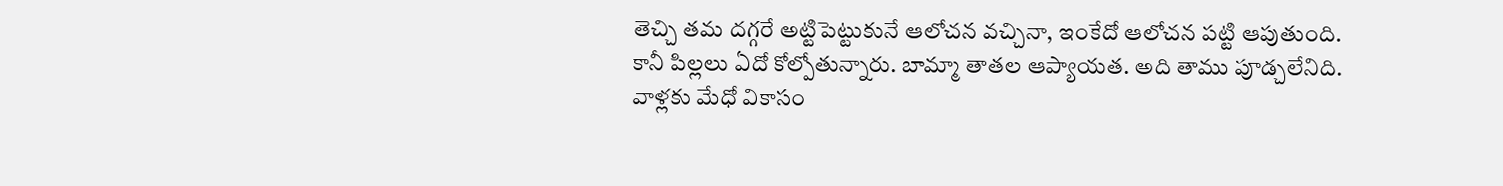తెచ్చి తమ దగ్గరే అట్టిపెట్టుకునే ఆలోచన వచ్చినా, ఇంకేదో ఆలోచన పట్టి ఆపుతుంది.
కానీ పిల్లలు ఏదో కోల్పోతున్నారు. బామ్మా తాతల ఆప్యాయత. అది తాము పూడ్చలేనిది.
వాళ్లకు మేధో వికాసం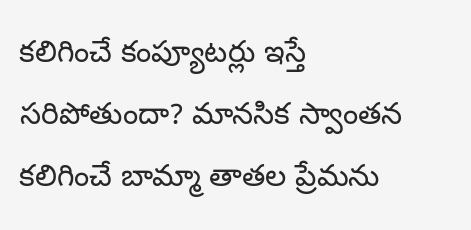కలిగించే కంప్యూటర్లు ఇస్తే సరిపోతుందా? మానసిక స్వాంతన కలిగించే బామ్మా తాతల ప్రేమను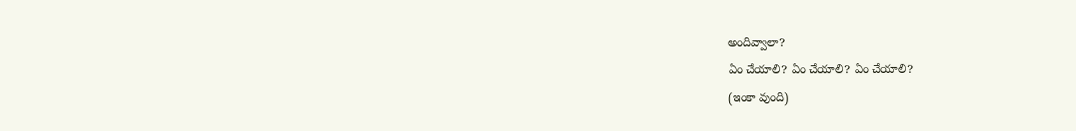అందివ్వాలా?
ఏం చేయాలి? ఏం చేయాలి? ఏం చేయాలి?
(ఇంకా వుంది)